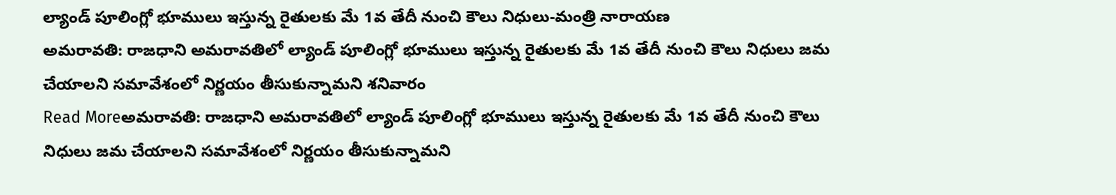ల్యాండ్ పూలింగ్లో భూములు ఇస్తున్న రైతులకు మే 1వ తేదీ నుంచి కౌలు నిధులు-మంత్రి నారాయణ
అమరావతి: రాజధాని అమరావతిలో ల్యాండ్ పూలింగ్లో భూములు ఇస్తున్న రైతులకు మే 1వ తేదీ నుంచి కౌలు నిధులు జమ చేయాలని సమావేశంలో నిర్ణయం తీసుకున్నామని శనివారం
Read Moreఅమరావతి: రాజధాని అమరావతిలో ల్యాండ్ పూలింగ్లో భూములు ఇస్తున్న రైతులకు మే 1వ తేదీ నుంచి కౌలు నిధులు జమ చేయాలని సమావేశంలో నిర్ణయం తీసుకున్నామని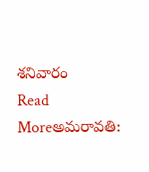శనివారం
Read Moreఅమరావతి: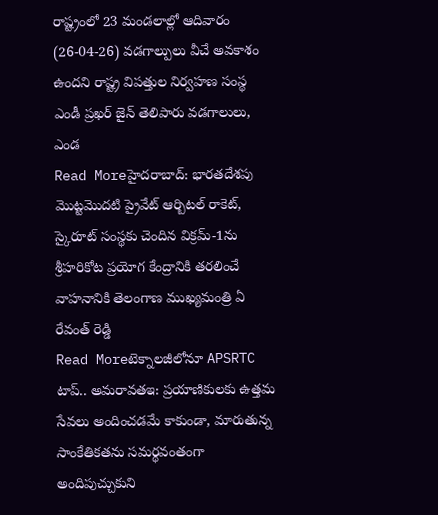రాష్ట్రంలో 23 మండలాల్లో ఆదివారం (26-04-26) వడగాల్పులు వీచే అవకాశం ఉందని రాష్ట్ర విపత్తుల నిర్వహణ సంస్థ ఎండీ ప్రఖర్ జైన్ తెలిపారు వడగాలులు, ఎండ
Read Moreహైదరాబాద్: భారతదేశపు మొట్టమొదటి ప్రైవేట్ ఆర్బిటల్ రాకెట్, స్కైరూట్ సంస్థకు చెందిన విక్రమ్-1ను శ్రీహరికోట ప్రయోగ కేంద్రానికి తరలించే వాహనానికి తెలంగాణ ముఖ్యమంత్రి ఏ రేవంత్ రెడ్డి
Read Moreటెక్నాలజీలోనూ APSRTC టాప్.. అమరావతఇ: ప్రయాణికులకు ఉత్తమ సేవలు అందించడమే కాకుండా, మారుతున్న సాంకేతికతను సమర్థవంతంగా అందిపుచ్చుకుని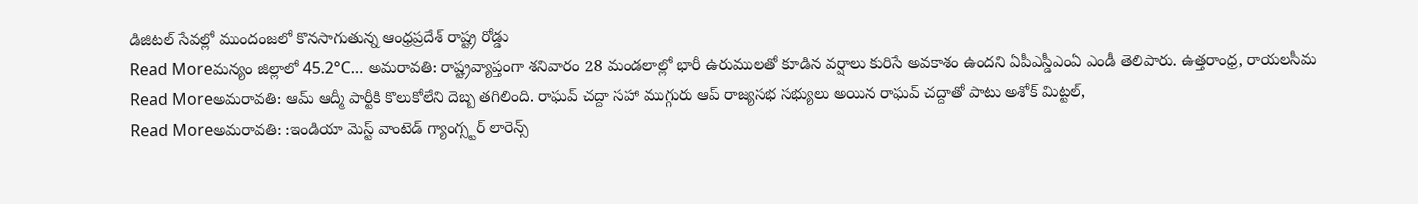డిజిటల్ సేవల్లో ముందంజలో కొనసాగుతున్న ఆంధ్రప్రదేశ్ రాష్ట్ర రోడ్డు
Read Moreమన్యం జిల్లాలో 45.2°C… అమరావతి: రాష్ట్రవ్యాప్తంగా శనివారం 28 మండలాల్లో భారీ ఉరుములతో కూడిన వర్షాలు కురిసే అవకాశం ఉందని ఏపీఎస్డీఎంఏ ఎండీ తెలిపారు. ఉత్తరాంధ్ర, రాయలసీమ
Read Moreఅమరావతి: ఆమ్ ఆద్మీ పార్టీకి కొలుకోలేని దెబ్బ తగిలింది. రాఘవ్ చద్దా సహా ముగ్గురు ఆప్ రాజ్యసభ సభ్యులు అయిన రాఘవ్ చద్దాతో పాటు అశోక్ మిట్టల్,
Read Moreఅమరావతి: :ఇండియా మెస్ట్ వాంటెడ్ గ్యాంగ్స్టర్ లారెన్స్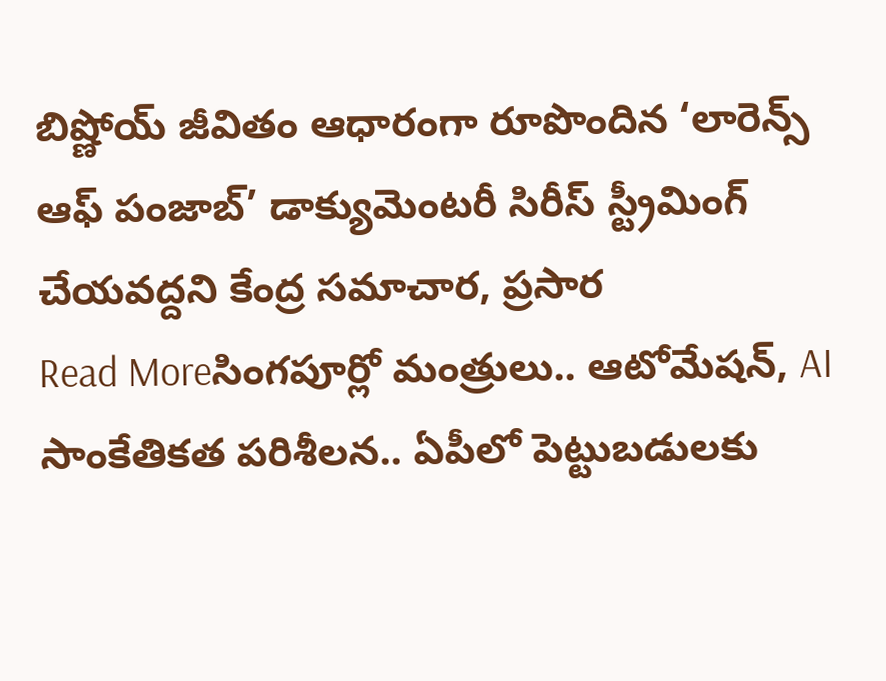బిష్ణోయ్ జీవితం ఆధారంగా రూపొందిన ‘లారెన్స్ ఆఫ్ పంజాబ్’ డాక్యుమెంటరీ సిరీస్ స్ట్రీమింగ్ చేయవద్దని కేంద్ర సమాచార, ప్రసార
Read Moreసింగపూర్లో మంత్రులు.. ఆటోమేషన్, AI సాంకేతికత పరిశీలన.. ఏపీలో పెట్టుబడులకు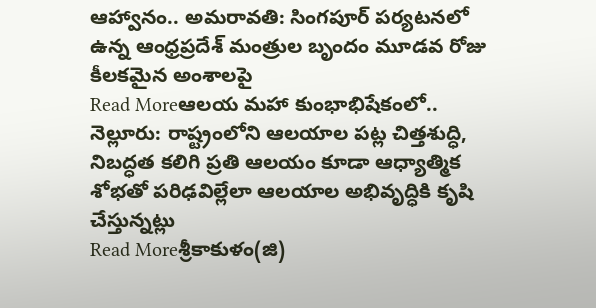ఆహ్వానం.. అమరావతి: సింగపూర్ పర్యటనలో ఉన్న ఆంధ్రప్రదేశ్ మంత్రుల బృందం మూడవ రోజు కీలకమైన అంశాలపై
Read Moreఆలయ మహా కుంభాభిషేకంలో.. నెల్లూరు: రాష్ట్రంలోని ఆలయాల పట్ల చిత్తశుద్ధి, నిబద్ధత కలిగి ప్రతి ఆలయం కూడా ఆధ్యాత్మిక శోభతో పరిఢవిల్లేలా ఆలయాల అభివృద్ధికి కృషి చేస్తున్నట్లు
Read Moreశ్రీకాకుళం(జి)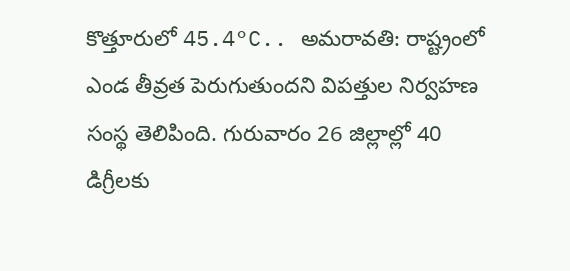కొత్తూరులో 45.4°C.. అమరావతి: రాష్ట్రంలో ఎండ తీవ్రత పెరుగుతుందని విపత్తుల నిర్వహణ సంస్థ తెలిపింది. గురువారం 26 జిల్లాల్లో 40 డిగ్రీలకు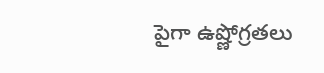పైగా ఉష్ణోగ్రతలు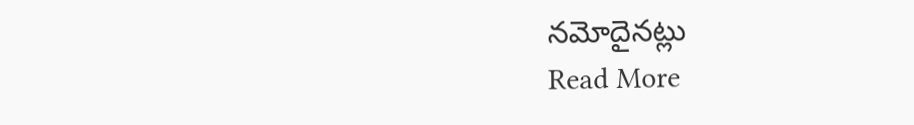నమోదైనట్లు
Read More